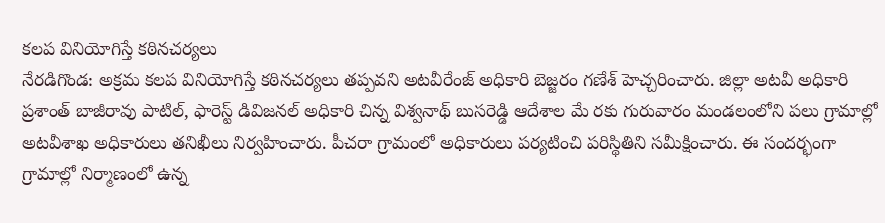కలప వినియోగిస్తే కఠినచర్యలు
నేరడిగొండ: అక్రమ కలప వినియోగిస్తే కఠినచర్యలు తప్పవని అటవీరేంజ్ అధికారి బెజ్జరం గణేశ్ హెచ్చరించారు. జిల్లా అటవీ అధికారి ప్రశాంత్ బాజీరావు పాటిల్, ఫారెస్ట్ డివిజనల్ అధికారి చిన్న విశ్వనాథ్ బుసరెడ్డి ఆదేశాల మే రకు గురువారం మండలంలోని పలు గ్రామాల్లో అటవీశాఖ అధికారులు తనిఖీలు నిర్వహించారు. పీచరా గ్రామంలో అధికారులు పర్యటించి పరిస్థితిని సమీక్షించారు. ఈ సందర్భంగా గ్రామాల్లో నిర్మాణంలో ఉన్న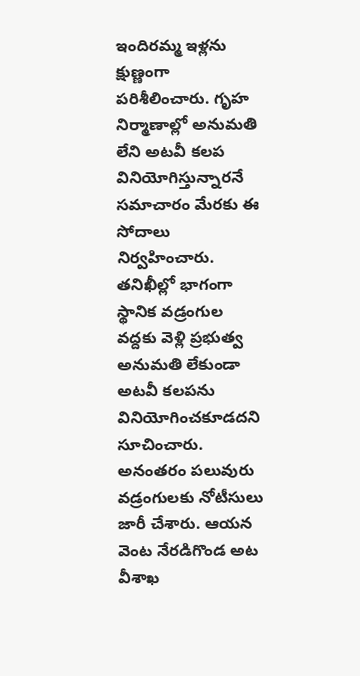ఇందిరమ్మ ఇళ్లను క్షుణ్ణంగా పరిశీలించారు. గృహ నిర్మాణాల్లో అనుమతి లేని అటవీ కలప వినియోగిస్తున్నారనే సమాచారం మేరకు ఈ సోదాలు నిర్వహించారు. తనిఖీల్లో భాగంగా స్థానిక వడ్రంగుల వద్దకు వెళ్లి ప్రభుత్వ అనుమతి లేకుండా అటవీ కలపను వినియోగించకూడదని సూచించారు. అనంతరం పలువురు వడ్రంగులకు నోటీసులు జారీ చేశారు. ఆయన వెంట నేరడిగొండ అట వీశాఖ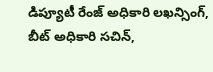డిప్యూటీ రేంజ్ అధికారి లఖన్సింగ్, బీట్ అధికారి సచిన్,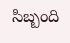సిబ్బంది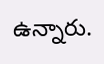ఉన్నారు.